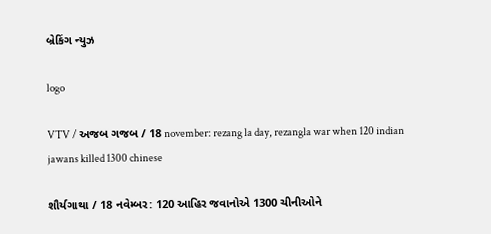બ્રેકિંગ ન્યુઝ

logo

VTV / અજબ ગજબ / 18 november: rezang la day, rezangla war when 120 indian jawans killed 1300 chinese

શૌર્યગાથા / 18 નવેમ્બર: 120 આહિર જવાનોએ 1300 ચીનીઓને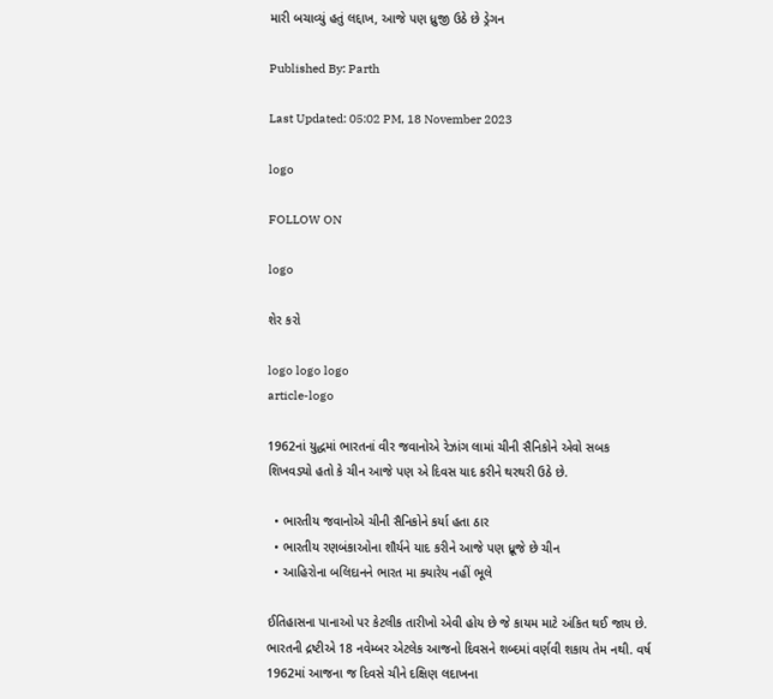મારી બચાવ્યું હતું લદ્દાખ, આજે પણ ધ્રુજી ઉઠે છે ડ્રેગન

Published By: Parth

Last Updated: 05:02 PM, 18 November 2023

logo

FOLLOW ON

logo

શેર કરો

logo logo logo
article-logo

1962નાં યુદ્ધમાં ભારતનાં વીર જવાનોએ રેઝાંગ લામાં ચીની સૈનિકોને એવો સબક શિખવડ્યો હતો કે ચીન આજે પણ એ દિવસ યાદ કરીને થરથરી ઉઠે છે.

  • ભારતીય જવાનોએ ચીની સૈનિકોને કર્યા હતા ઠાર
  • ભારતીય રણબંકાઓના શૌર્યને યાદ કરીને આજે પણ ધ્રૂજે છે ચીન
  • આહિરોના બલિદાનને ભારત મા ક્યારેય નહીં ભૂલે

ઈતિહાસના પાનાઓ પર કેટલીક તારીખો એવી હોય છે જે કાયમ માટે અંકિત થઈ જાય છે. ભારતની દ્રષ્ટીએ 18 નવેમ્બર એટલેક આજનો દિવસને શબ્દમાં વર્ણવી શકાય તેમ નથી. વર્ષ 1962માં આજના જ દિવસે ચીને દક્ષિણ લદાખના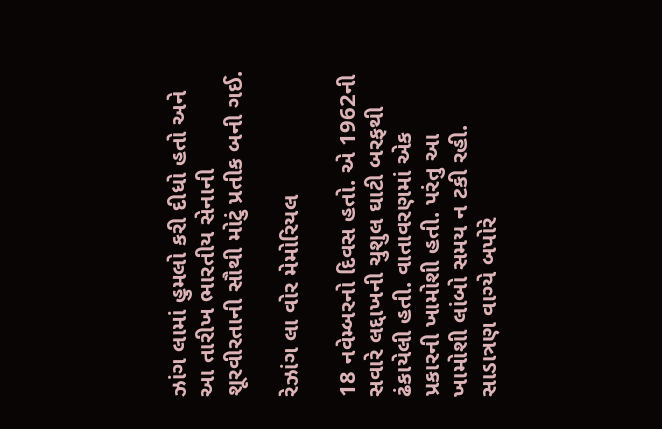ઝાંગ લામાં હુમલો કરી દીધો હતો અને આ તારીખ ભારતીય સેનાની શૂરવીરતાની સૌથી મોટું પ્રતીક બની ગઈ.

રેઝાંગ લા વોર મેમોરિયલ

18 નવેમ્બરનો દિવસ હતો. એ 1962ની સવારે લદ્દાખની ચુશુલ ઘાટી બરફથી ઢંકાયેલી હતી. વાતાવરણમાં એક પ્રકારની ખામોશી હતી. પરંતુ આ ખામોશી લાંબો સમય ન ટકી રહી. સાડાત્રણ વાગ્યે બપોરે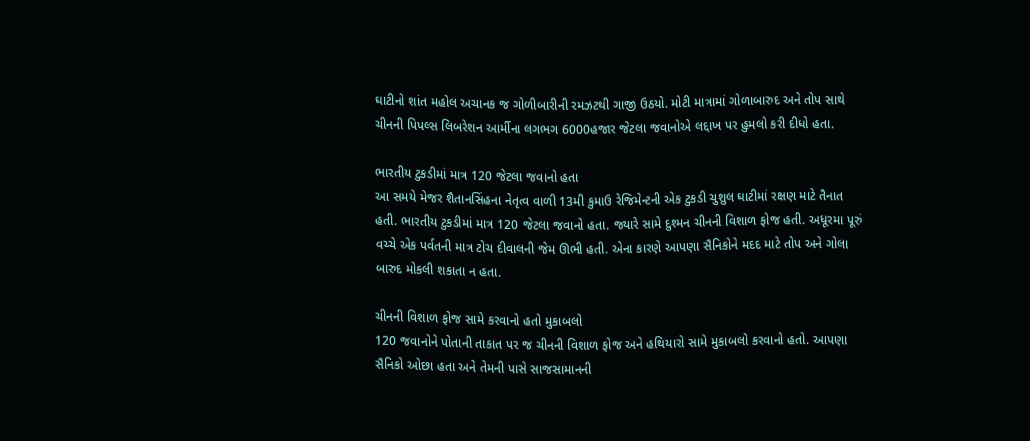ઘાટીનો શાંત મહોલ અચાનક જ ગોળીબારીની રમઝટથી ગાજી ઉઠયો. મોટી માત્રામાં ગોળાબારુદ અને તોપ સાથે ચીનની પિપલ્સ લિબરેશન આર્મીના લગભગ 6000હજાર જેટલા જવાનોએ લદ્દાખ પર હુમલો કરી દીધો હતા.

ભારતીય ટુકડીમાં માત્ર 120 જેટલા જવાનો હતા
આ સમયે મેજર શૈતાનસિંહના નેતૃત્વ વાળી 13મી કુમાઉ રેજિમેન્ટની એક ટુકડી ચુશુલ ઘાટીમાં રક્ષણ માટે તૈનાત હતી. ભારતીય ટુકડીમાં માત્ર 120 જેટલા જવાનો હતા. જ્યારે સામે દુશ્મન ચીનની વિશાળ ફોજ હતી. અધૂરમા પૂરું વચ્ચે એક પર્વતની માત્ર ટોચ દીવાલની જેમ ઊભી હતી. એના કારણે આપણા સૈનિકોને મદદ માટે તોપ અને ગોલા બારુદ મોકલી શકાતા ન હતા.

ચીનની વિશાળ ફોજ સામે કરવાનો હતો મુકાબલો
120 જવાનોને પોતાની તાકાત પર જ ચીનની વિશાળ ફોજ અને હથિયારો સામે મુકાબલો કરવાનો હતો. આપણા સૈનિકો ઓછા હતા અને તેમની પાસે સાજસામાનની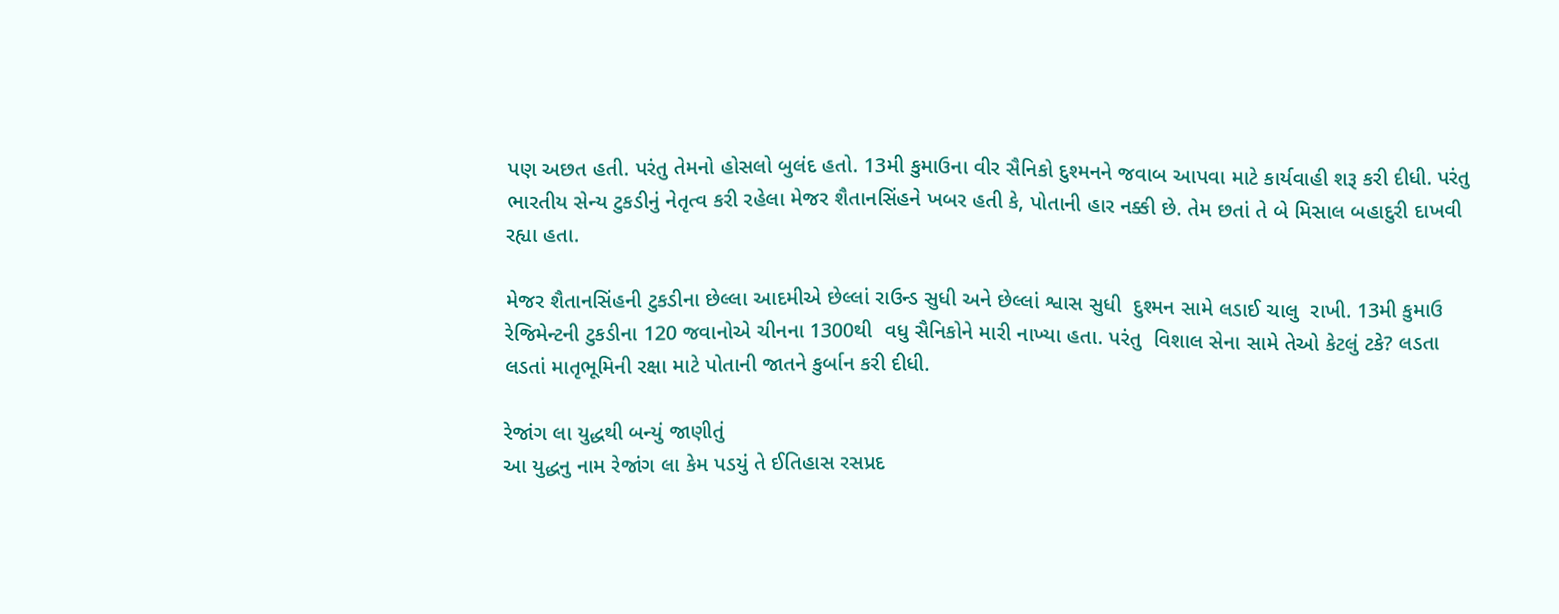પણ અછત હતી. પરંતુ તેમનો હોસલો બુલંદ હતો. 13મી કુમાઉના વીર સૈનિકો દુશ્મનને જવાબ આપવા માટે કાર્યવાહી શરૂ કરી દીધી. પરંતુ ભારતીય સેન્ય ટુકડીનું નેતૃત્વ કરી રહેલા મેજર શૈતાનસિંહને ખબર હતી કે, પોતાની હાર નક્કી છે. તેમ છતાં તે બે મિસાલ બહાદુરી દાખવી રહ્યા હતા.

મેજર શૈતાનસિંહની ટુકડીના છેલ્લા આદમીએ છેલ્લાં રાઉન્ડ સુધી અને છેલ્લાં શ્વાસ સુધી  દુશ્મન સામે લડાઈ ચાલુ  રાખી. 13મી કુમાઉ રેજિમેન્ટની ટુકડીના 120 જવાનોએ ચીનના 1300થી  વધુ સૈનિકોને મારી નાખ્યા હતા. પરંતુ  વિશાલ સેના સામે તેઓ કેટલું ટકે? લડતા લડતાં માતૃભૂમિની રક્ષા માટે પોતાની જાતને કુર્બાન કરી દીધી.

રેજાંગ લા યુદ્ધથી બન્યું જાણીતું
આ યુદ્ધનુ નામ રેજાંગ લા કેમ પડયું તે ઈતિહાસ રસપ્રદ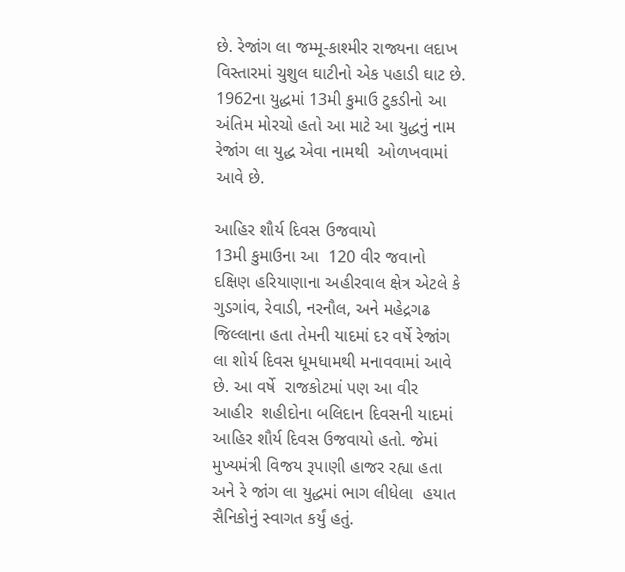છે. રેજાંગ લા જમ્મૂ-કાશ્મીર રાજ્યના લદાખ વિસ્તારમાં ચુશુલ ઘાટીનો એક પહાડી ઘાટ છે. 1962ના યુદ્ધમાં 13મી કુમાઉ ટુકડીનો આ અંતિમ મોરચો હતો આ માટે આ યુદ્ધનું નામ રેજાંગ લા યુદ્ધ એવા નામથી  ઓળખવામાં આવે છે.

આહિર શૌર્ય દિવસ ઉજવાયો
13મી કુમાઉના આ  120 વીર જવાનો દક્ષિણ હરિયાણાના અહીરવાલ ક્ષેત્ર એટલે કે ગુડગાંવ, રેવાડી, નરનૌલ, અને મહેદ્રગઢ જિલ્લાના હતા તેમની યાદમાં દર વર્ષે રેજાંગ લા શોર્ય દિવસ ધૂમધામથી મનાવવામાં આવે છે. આ વર્ષે  રાજકોટમાં પણ આ વીર આહીર  શહીદોના બલિદાન દિવસની યાદમાં આહિર શૌર્ય દિવસ ઉજવાયો હતો. જેમાં મુખ્યમંત્રી વિજય રૂપાણી હાજર રહ્યા હતા અને રે જાંગ લા યુદ્ધમાં ભાગ લીધેલા  હયાત સૈનિકોનું સ્વાગત કર્યું હતું.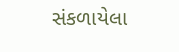સંકળાયેલા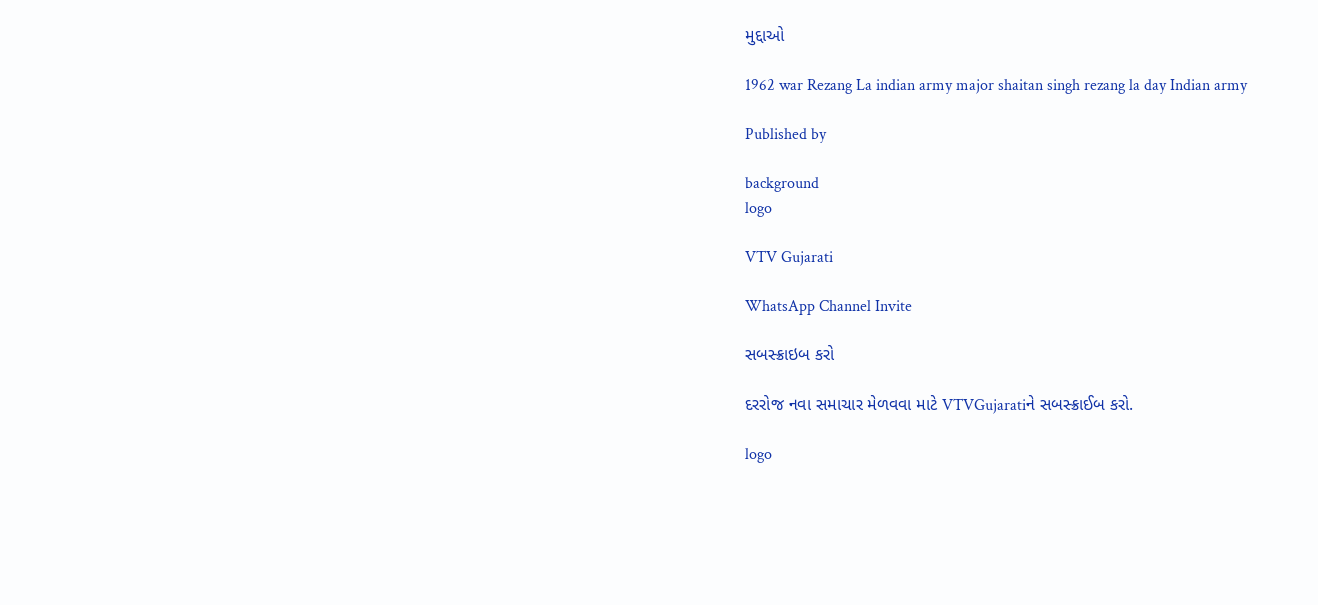મુદ્દાઓ

1962 war Rezang La indian army major shaitan singh rezang la day Indian army

Published by

background
logo

VTV Gujarati

WhatsApp Channel Invite

સબસ્ક્રાઇબ કરો

દરરોજ નવા સમાચાર મેળવવા માટે VTVGujaratiને સબસ્ક્રાઈબ કરો.

logo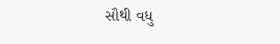સૌથી વધુ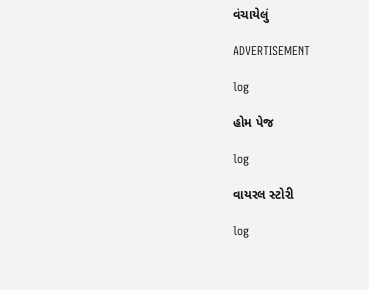વંચાયેલું

ADVERTISEMENT

log

હોમ પેજ

log

વાયરલ સ્ટોરી

log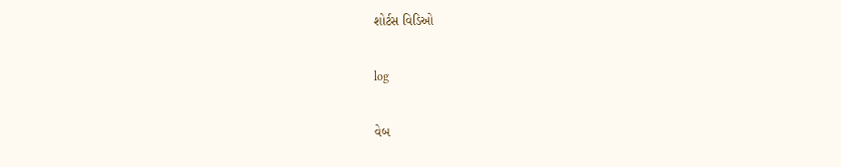શોર્ટસ વિડિઓ

log

વેબ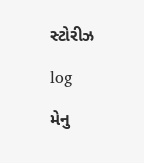સ્ટોરીઝ

log

મેનુ